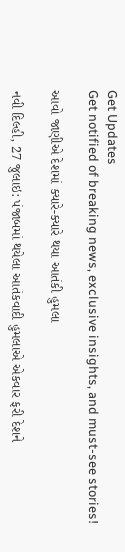Get Updates
Get notified of breaking news, exclusive insights, and must-see stories!

આવો જાણીએ દેશમાં ક્યારે-ક્યારે થયા આતંકી હુમલા

નવી દિલ્હી, 27 જુલાઇ: પંજાબમાં થયેલા આતંકવાદી હુમલાએ એકવાર ફરી દેશને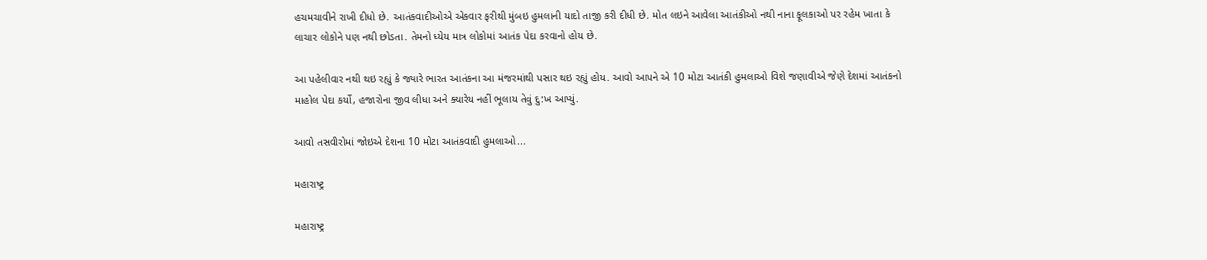હચમચાવીને રાખી દીધો છે. આતંકવાદીઓએ એકવાર ફરીથી મુંબઇ હુમલાની યાદો તાજી કરી દીધી છે. મોત લઇને આવેલા આતંકીઓ નથી નાના ફૂલકાઓ પર રહેમ ખાતા કે લાચાર લોકોને પણ નથી છોડતા. તેમનો ધ્યેય માત્ર લોકોમાં આતંક પેદા કરવાનો હોય છે.

આ પહેલીવાર નથી થઇ રહ્યું કે જ્યારે ભારત આતંકના આ મંજરમાંથી પસાર થઇ રહ્યું હોય. આવો આપને એ 10 મોટા આતંકી હુમલાઓ વિશે જણાવીએ જેણે દેશમાં આતંકનો માહોલ પેદા કર્યો, હજારોના જીવ લીધા અને ક્યારેય નહીં ભૂલાય તેવું દુ:ખ આપ્યું.

આવો તસવીરોમાં જોઇએ દેશના 10 મોટા આતંકવાદી હુમલાઓ...

મહારાષ્ટ્ર

મહારાષ્ટ્ર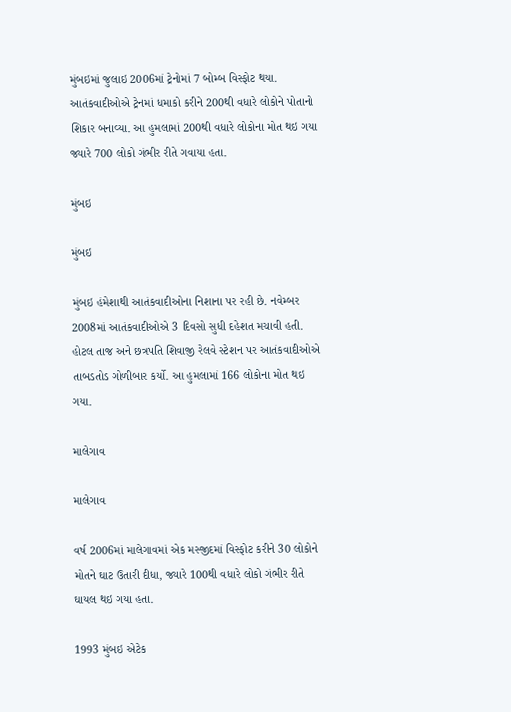મુંબઇમાં જુલાઇ 2006માં ટ્રેનોમાં 7 બોમ્બ વિસ્ફોટ થયા. આતંકવાદીઓએ ટ્રેનમાં ધમાકો કરીને 200થી વધારે લોકોને પોતાનો શિકાર બનાવ્યા. આ હુમલામાં 200થી વધારે લોકોના મોત થઇ ગયા જ્યારે 700 લોકો ગંભીર રીતે ગવાયા હતા.

મુંબઇ

મુંબઇ

મુંબઇ હંમેશાથી આતંકવાદીઓના નિશાના પર રહી છે. નવેમ્બર 2008માં આતંકવાદીઓએ 3 દિવસો સુધી દહેશત મચાવી હતી. હોટલ તાજ અને છત્રપતિ શિવાજી રેલવે સ્ટેશન પર આતંકવાદીઓએ તાબડતોડ ગોળીબાર કર્યો. આ હુમલામાં 166 લોકોના મોત થઇ ગયા.

માલેગાવ

માલેગાવ

વર્ષ 2006માં માલેગાવમાં એક મસ્જીદમાં વિસ્ફોટ કરીને 30 લોકોને મોતને ઘાટ ઉતારી દીધા, જ્યારે 100થી વધારે લોકો ગંભીર રીતે ઘાયલ થઇ ગયા હતા.

1993 મુંબઇ એટેક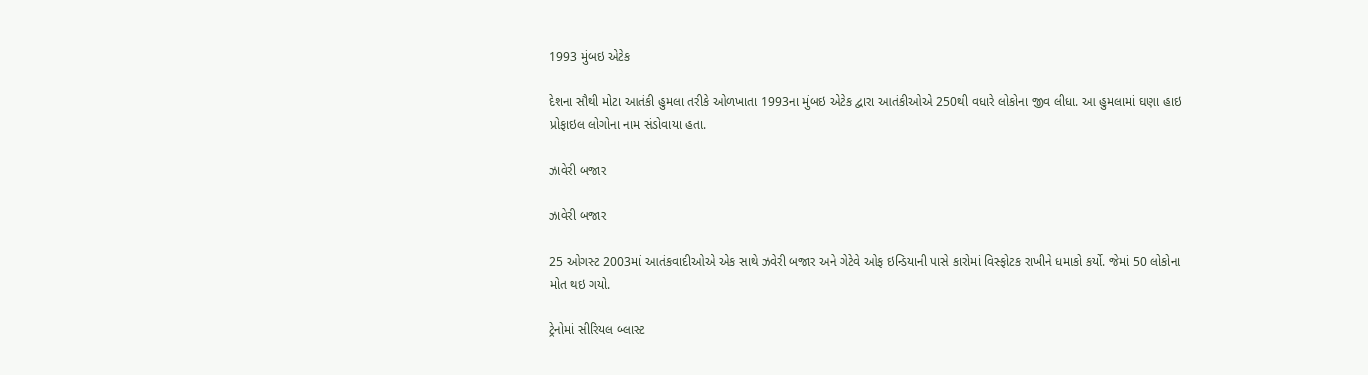1993 મુંબઇ એટેક

દેશના સૌથી મોટા આતંકી હુમલા તરીકે ઓળખાતા 1993ના મુંબઇ એટેક દ્વારા આતંકીઓએ 250થી વધારે લોકોના જીવ લીધા. આ હુમલામાં ઘણા હાઇ પ્રોફાઇલ લોગોના નામ સંડોવાયા હતા.

ઝાવેરી બજાર

ઝાવેરી બજાર

25 ઓગસ્ટ 2003માં આતંકવાદીઓએ એક સાથે ઝવેરી બજાર અને ગેટેવે ઓફ ઇન્ડિયાની પાસે કારોમાં વિસ્ફોટક રાખીને ધમાકો કર્યો. જેમાં 50 લોકોના મોત થઇ ગયો.

ટ્રેનોમાં સીરિયલ બ્લાસ્ટ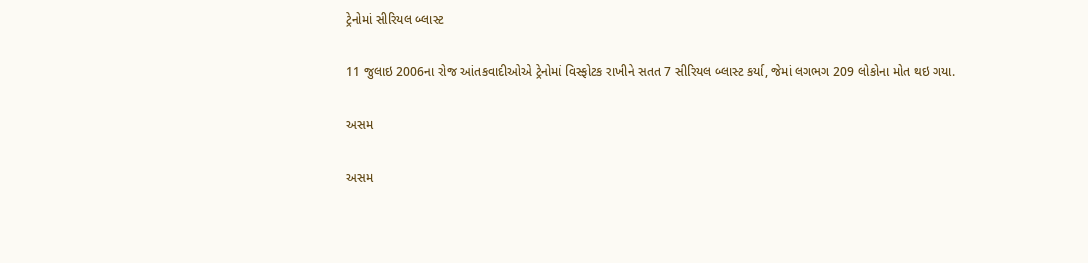ટ્રેનોમાં સીરિયલ બ્લાસ્ટ

11 જુલાઇ 2006ના રોજ આંતકવાદીઓએ ટ્રેનોમાં વિસ્ફોટક રાખીને સતત 7 સીરિયલ બ્લાસ્ટ કર્યા, જેમાં લગભગ 209 લોકોના મોત થઇ ગયા.

અસમ

અસમ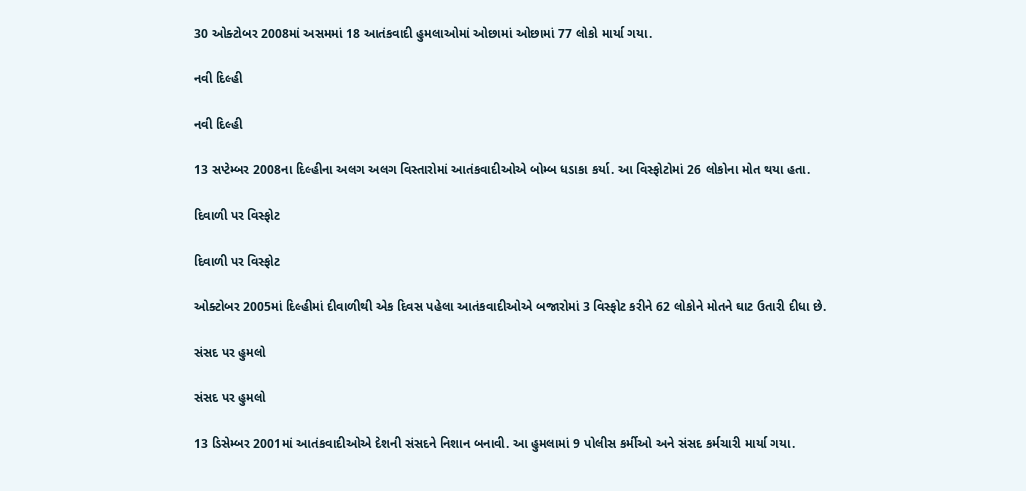30 ઓક્ટોબર 2008માં અસમમાં 18 આતંકવાદી હુમલાઓમાં ઓછામાં ઓછામાં 77 લોકો માર્યા ગયા.

નવી દિલ્હી

નવી દિલ્હી

13 સપ્ટેમ્બર 2008ના દિલ્હીના અલગ અલગ વિસ્તારોમાં આતંકવાદીઓએ બોમ્બ ધડાકા કર્યા. આ વિસ્ફોટોમાં 26 લોકોના મોત થયા હતા.

દિવાળી પર વિસ્ફોટ

દિવાળી પર વિસ્ફોટ

ઓક્ટોબર 2005માં દિલ્હીમાં દીવાળીથી એક દિવસ પહેલા આતંકવાદીઓએ બજારોમાં 3 વિસ્ફોટ કરીને 62 લોકોને મોતને ઘાટ ઉતારી દીધા છે.

સંસદ પર હુમલો

સંસદ પર હુમલો

13 ડિસેમ્બર 2001માં આતંકવાદીઓએ દેશની સંસદને નિશાન બનાવી. આ હુમલામાં 9 પોલીસ કર્મીઓ અને સંસદ કર્મચારી માર્યા ગયા.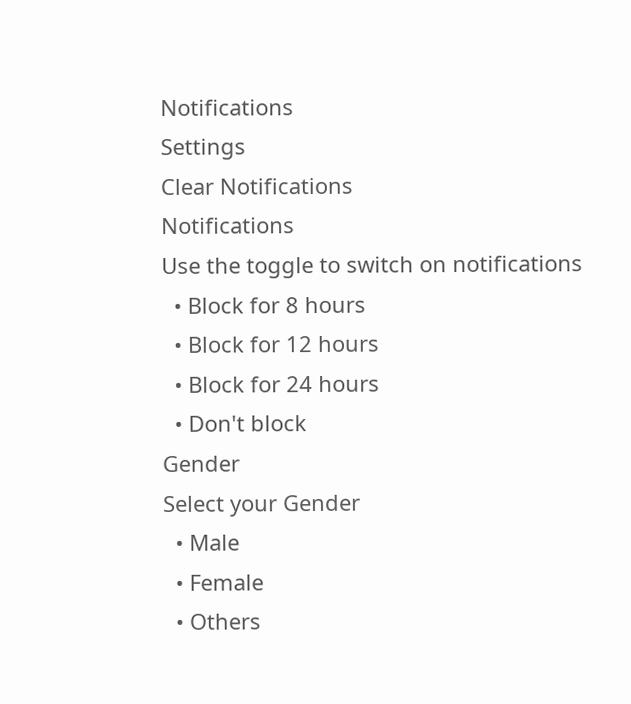Notifications
Settings
Clear Notifications
Notifications
Use the toggle to switch on notifications
  • Block for 8 hours
  • Block for 12 hours
  • Block for 24 hours
  • Don't block
Gender
Select your Gender
  • Male
  • Female
  • Others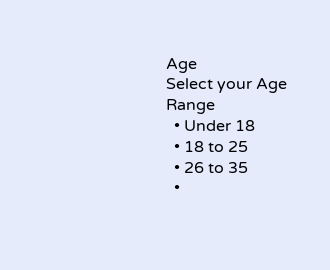Age
Select your Age Range
  • Under 18
  • 18 to 25
  • 26 to 35
  •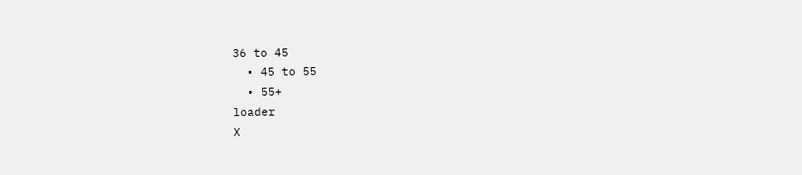36 to 45
  • 45 to 55
  • 55+
loader
X